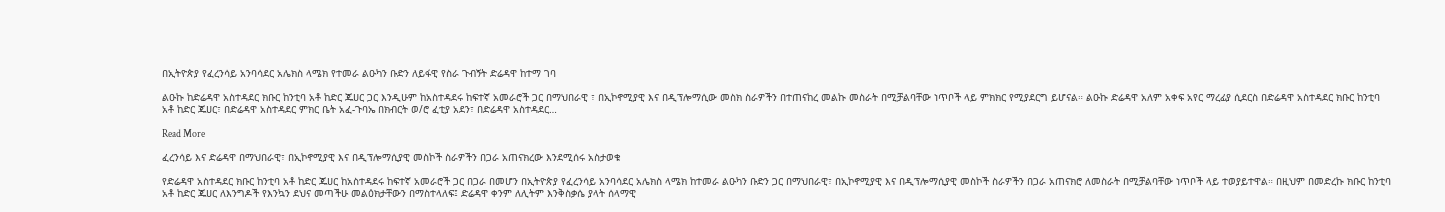በኢትዮጵያ የፈረንሳይ አንባሳደር አሌክስ ላሜክ የተመራ ልዑካን ቡድን ለይፋዊ የስራ ጉብኝት ድሬዳዋ ከተማ ገባ

ልዑኩ ከድሬዳዋ አስተዳደር ክቡር ከንቲባ አቶ ከድር ጁሀር ጋር እንዲሁም ከአስተዳደሩ ከፍተኛ አመራሮች ጋር በማህበራዊ ፣ በኢኮኖሚያዊ እና በዲፕሎማሲው መስክ ስራዎችን በተጠናከረ መልኩ መስራት በሚቻልባቸው ነጥቦች ላይ ምክክር የሚያደርግ ይሆናል። ልዑኩ ድሬዳዋ አለም አቀፍ አየር ማረፊያ ሲደርስ በድሬዳዋ አስተዳደር ክቡር ከንቲባ አቶ ከድር ጁሀር፣ በድሬዳዋ አስተዳደር ምክር ቤት አፈ-ጉባኤ በክብርት ወ/ሮ ፈቲያ አደን፣ በድሬዳዋ አስተዳደር…

Read More

ፈረንሳይ እና ድሬዳዋ በማህበራዊ፣ በኢኮኖሚያዊ እና በዲፕሎማሲያዊ መስኮች ስራዎችን በጋራ አጠናክረው እንደሚሰሩ አስታወቁ

የድሬዳዋ አስተዳደር ክቡር ከንቲባ አቶ ከድር ጁሀር ከአስተዳደሩ ከፍተኛ አመራሮች ጋር በጋራ በመሆን በኢትዮጵያ የፈረንሳይ አንባሳደር አሌክስ ላሜክ ከተመራ ልዑካን ቡድን ጋር በማህበራዊ፣ በኢኮኖሚያዊ እና በዲፕሎማሲያዊ መስኮች ስራዎችን በጋራ አጠናክሮ ለመስራት በሚቻልባቸው ነጥቦች ላይ ተወያይተዋል። በዚህም በመድረኩ ክቡር ከንቲባ አቶ ከድር ጁሀር ለእንግዶች የእንኳን ደህና መጣችሁ መልዕክታቸውን በማስተላለፍ፤ ድሬዳዋ ቀንም ለሊትም እንቅስቃሴ ያላት ሰላማዊ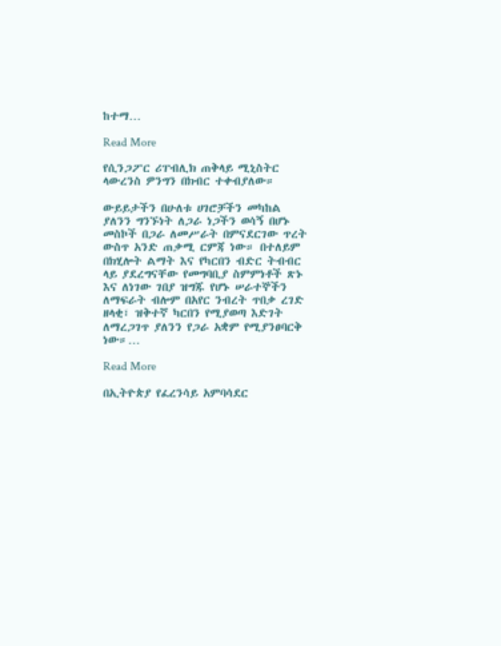ከተማ…

Read More

የሲንጋፖር ሪፐብሊክ ጠቅላይ ሚኒስትር ላውረንስ ዎንግን በክብር ተቀብያለው።

ውይይታችን በሁለቱ ሀገሮቻችን መካከል ያለንን ግንኙነት ለጋራ ነጋችን ወሳኝ በሆኑ መስኮች በጋራ ለመሥራት በምናደርገው ጥረት ውስጥ አንድ ጠቃሚ ርምጃ ነው። በተለይም በክሂሎት ልማት እና የካርበን ብድር ትብብር ላይ ያደረግናቸው የመግባቢያ ስምምነቶች ጽኑ እና ለነገው ገበያ ዝግጁ የሆኑ ሠራተኞችን ለማፍራት ብሎም በአየር ንብረት ጥበቃ ረገድ ዘላቂ፣ ዝቅተኛ ካርበን የሚያወጣ እድገት ለማረጋገጥ ያለንን የጋራ አቋም የሚያንፀባርቅ ነው።…

Read More

በኢትዮጵያ የፈረንሳይ አምባሳደር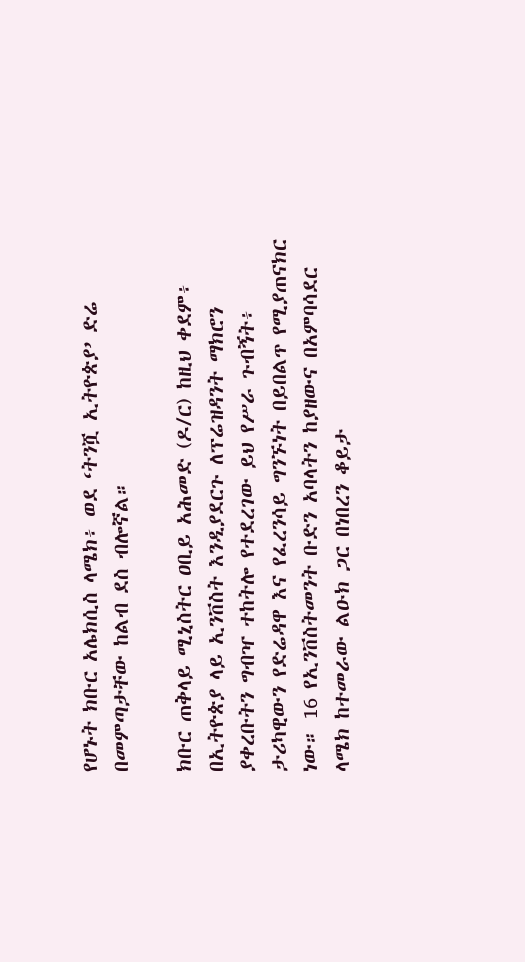የሆኑት ክቡር አሌክሲስ ላሜክ፥ ወደ ‘ትንሿ ኢትዮጵያ’ ድሬ በመምጣታቸው ከልብ ደስ ብሎኛል።

ክቡር ጠቅላይ ሚኒስትር ዐቢይ አሕመድ (ዶ/ር) ከዚህ ቀደም፥ በኢትዮጵያ ላይ ኢንቨስት እንዲያደርጉ ለፕሬዝዳንት ማክሮን ያቀረቡትን ግብዣ ተከትሎ የተደረገው ይህ የሥራ ጉብኝት፥ ታሪካዊውን የድሬዳዋ እና የፈረንሳይ ግንኙነት በይበልጥ የሚያጠናክር ነው። 16 የኢንቨስትመንት ቡድን አባላትን ከያዘውና በአምባሳደር ላሜክ ከተመራው ልዑክ ጋር በነበረን ቆይታ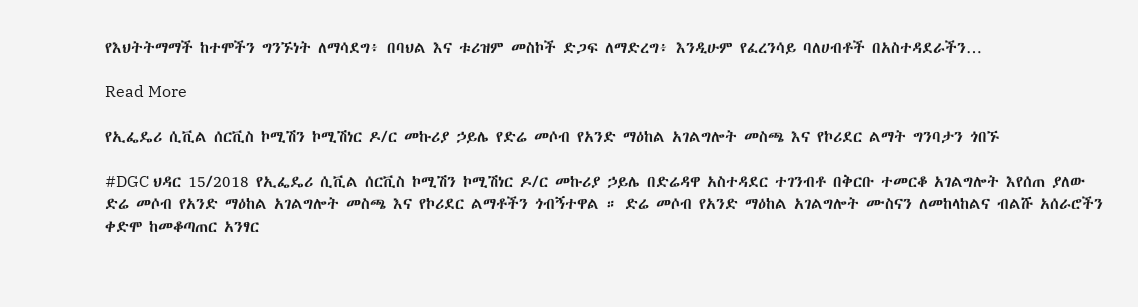የእህትትማማች ከተሞችን ግንኙነት ለማሳደግ፥ በባህል እና ቱሪዝም መስኮች ድጋፍ ለማድረግ፥ እንዲሁም የፈረንሳይ ባለሀብቶች በአስተዳደራችን…

Read More

የኢፌዴሪ ሲቪል ሰርቪስ ኮሚሽን ኮሚሽነር ዶ/ር መኩሪያ ኃይሌ የድሬ መሶብ የአንድ ማዕከል አገልግሎት መስጫ እና የኮሪደር ልማት ግንባታን ጎበኙ

#DGC ህዳር 15/2018 የኢፌዴሪ ሲቪል ሰርቪስ ኮሚሽን ኮሚሽነር ዶ/ር መኩሪያ ኃይሌ በድሬዳዋ አስተዳደር ተገንብቶ በቅርቡ ተመርቆ አገልግሎት እየሰጠ ያለው ድሬ መሶብ የአንድ ማዕከል አገልግሎት መስጫ እና የኮሪደር ልማቶችን ጎብኝተዋል ። ድሬ መሶብ የአንድ ማዕከል አገልግሎት ሙስናን ለመከላከልና ብልሹ አሰራሮችን ቀድሞ ከመቆጣጠር አንፃር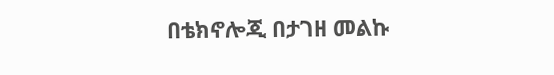በቴክኖሎጂ በታገዘ መልኩ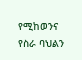የሚከወንና የስራ ባህልን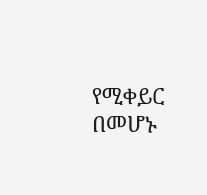የሚቀይር በመሆኑ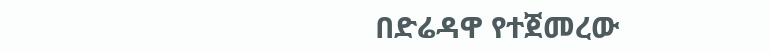በድሬዳዋ የተጀመረው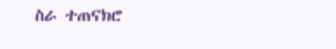ስራ ተጠናክሮ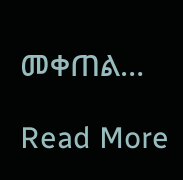መቀጠል…

Read More